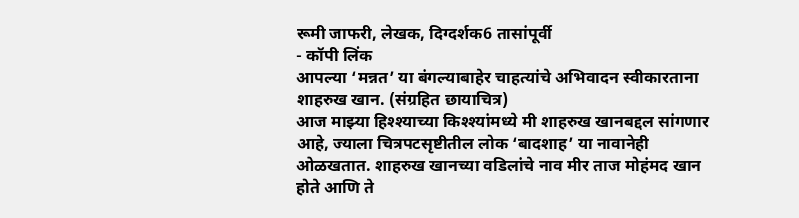रूमी जाफरी, लेखक, दिग्दर्शक6 तासांपूर्वी
- कॉपी लिंक
आपल्या ‘मन्नत’ या बंगल्याबाहेर चाहत्यांचे अभिवादन स्वीकारताना शाहरुख खान. (संग्रहित छायाचित्र)
आज माझ्या हिश्श्याच्या किश्श्यांमध्ये मी शाहरुख खानबद्दल सांगणार आहे, ज्याला चित्रपटसृष्टीतील लोक ‘बादशाह’ या नावानेही ओळखतात. शाहरुख खानच्या वडिलांचे नाव मीर ताज मोहंमद खान होते आणि ते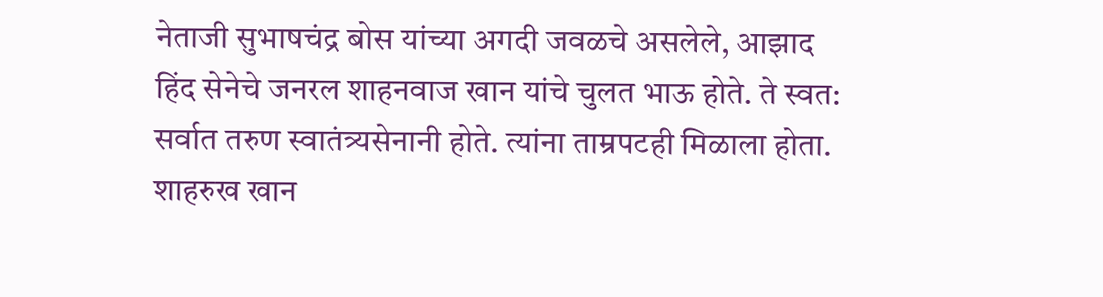नेताजी सुभाषचंद्र बोस यांच्या अगदी जवळचे असलेले, आझाद हिंद सेनेचे जनरल शाहनवाज खान यांचे चुलत भाऊ होते. ते स्वत: सर्वात तरुण स्वातंत्र्यसेनानी होते. त्यांना ताम्रपटही मिळाला होता.
शाहरुख खान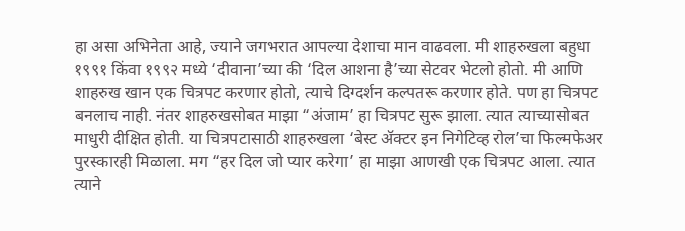हा असा अभिनेता आहे, ज्याने जगभरात आपल्या देशाचा मान वाढवला. मी शाहरुखला बहुधा १९९१ किंवा १९९२ मध्ये ‘दीवाना’च्या की ‘दिल आशना है’च्या सेटवर भेटलो होतो. मी आणि शाहरुख खान एक चित्रपट करणार होतो, त्याचे दिग्दर्शन कल्पतरू करणार होते. पण हा चित्रपट बनलाच नाही. नंतर शाहरुखसोबत माझा “अंजाम’ हा चित्रपट सुरू झाला. त्यात त्याच्यासोबत माधुरी दीक्षित होती. या चित्रपटासाठी शाहरुखला ‘बेस्ट ॲक्टर इन निगेटिव्ह रोल’चा फिल्मफेअर पुरस्कारही मिळाला. मग “हर दिल जो प्यार करेगा’ हा माझा आणखी एक चित्रपट आला. त्यात त्याने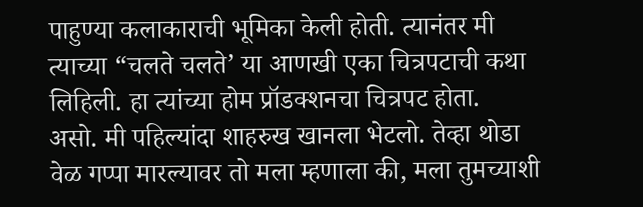पाहुण्या कलाकाराची भूमिका केली होती. त्यानंतर मी त्याच्या “चलते चलते’ या आणखी एका चित्रपटाची कथा लिहिली. हा त्यांच्या होम प्रॉडक्शनचा चित्रपट होता.
असो. मी पहिल्यांदा शाहरुख खानला भेटलो. तेव्हा थोडा वेळ गप्पा मारल्यावर तो मला म्हणाला की, मला तुमच्याशी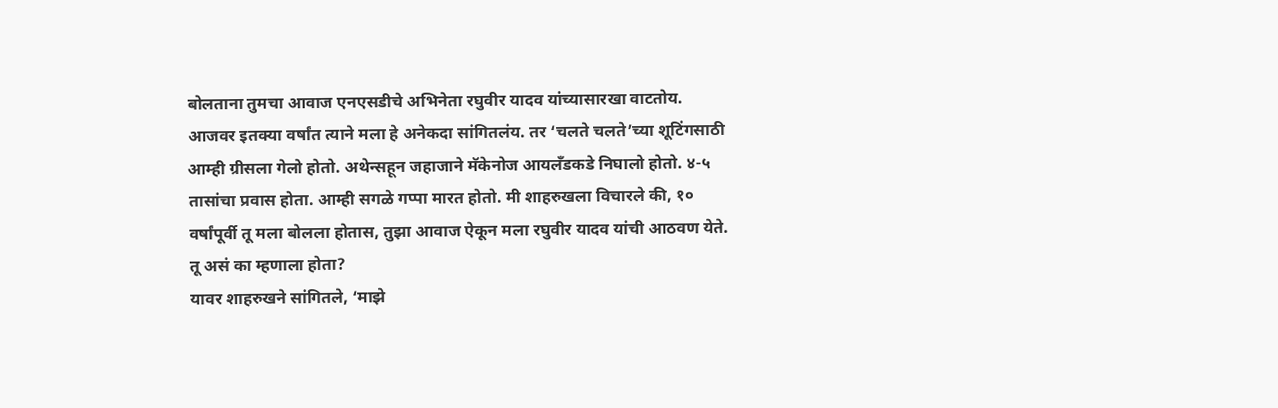बोलताना तुमचा आवाज एनएसडीचे अभिनेता रघुवीर यादव यांच्यासारखा वाटतोय. आजवर इतक्या वर्षांत त्याने मला हे अनेकदा सांगितलंय. तर ‘चलते चलते’च्या शूटिंगसाठी आम्ही ग्रीसला गेलो होतो. अथेन्सहून जहाजाने मॅकेनोज आयलँडकडे निघालो होतो. ४-५ तासांचा प्रवास होता. आम्ही सगळे गप्पा मारत होतो. मी शाहरुखला विचारले की, १० वर्षांपूर्वी तू मला बोलला होतास, तुझा आवाज ऐकून मला रघुवीर यादव यांची आठवण येते. तू असं का म्हणाला होता?
यावर शाहरुखने सांगितले, ‘माझे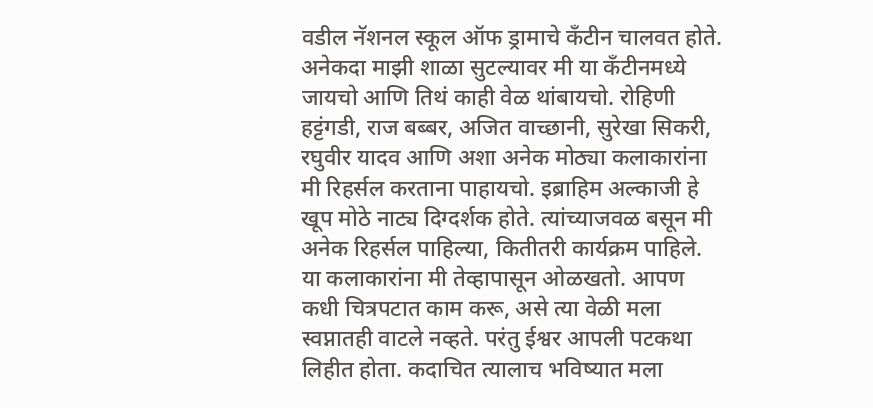वडील नॅशनल स्कूल ऑफ ड्रामाचे कँटीन चालवत होते. अनेकदा माझी शाळा सुटल्यावर मी या कँटीनमध्ये जायचो आणि तिथं काही वेळ थांबायचो. रोहिणी हट्टंगडी, राज बब्बर, अजित वाच्छानी, सुरेखा सिकरी, रघुवीर यादव आणि अशा अनेक मोठ्या कलाकारांना मी रिहर्सल करताना पाहायचो. इब्राहिम अल्काजी हे खूप मोठे नाट्य दिग्दर्शक होते. त्यांच्याजवळ बसून मी अनेक रिहर्सल पाहिल्या, कितीतरी कार्यक्रम पाहिले. या कलाकारांना मी तेव्हापासून ओळखतो. आपण कधी चित्रपटात काम करू, असे त्या वेळी मला स्वप्नातही वाटले नव्हते. परंतु ईश्वर आपली पटकथा लिहीत होता. कदाचित त्यालाच भविष्यात मला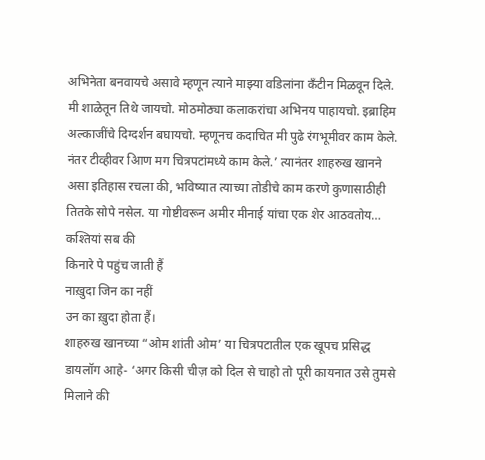अभिनेता बनवायचे असावे म्हणून त्याने माझ्या वडिलांना कँटीन मिळवून दिले. मी शाळेतून तिथे जायचो. मोठमोठ्या कलाकरांचा अभिनय पाहायचो. इब्राहिम अल्काजींचे दिग्दर्शन बघायचो. म्हणूनच कदाचित मी पुढे रंगभूमीवर काम केले. नंतर टीव्हीवर आिण मग चित्रपटांमध्ये काम केले.’ त्यानंतर शाहरुख खानने असा इतिहास रचला की, भविष्यात त्याच्या तोडीचे काम करणे कुणासाठीही तितके सोपे नसेल. या गोष्टीवरून अमीर मीनाई यांचा एक शेर आठवतोय…
कश्तियां सब की
किनारे पे पहुंच जाती हैं
नाख़ुदा जिन का नहीं
उन का ख़ुदा होता हैं।
शाहरुख खानच्या “ओम शांती ओम’ या चित्रपटातील एक खूपच प्रसिद्ध डायलॉग आहे- ‘अगर किसी चीज़ को दिल से चाहो तो पूरी कायनात उसे तुमसे मिलाने की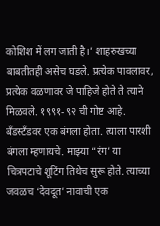कोशिश में लग जाती है।’ शाहरुखच्या बाबतीतही असेच घडले. प्रत्येक पावलावर, प्रत्येक वळणावर जे पाहिजे होते ते त्याने मिळवले. १९९१-९२ ची गोष्ट आहे. बँडस्टँडवर एक बंगला होता. त्याला पारशी बंगला म्हणायचे. माझ्या “रंग’ या चित्रपटाचे शूटिंग तिथेच सुरू होते. त्याच्या जवळच ‘देवदूत’ नावाची एक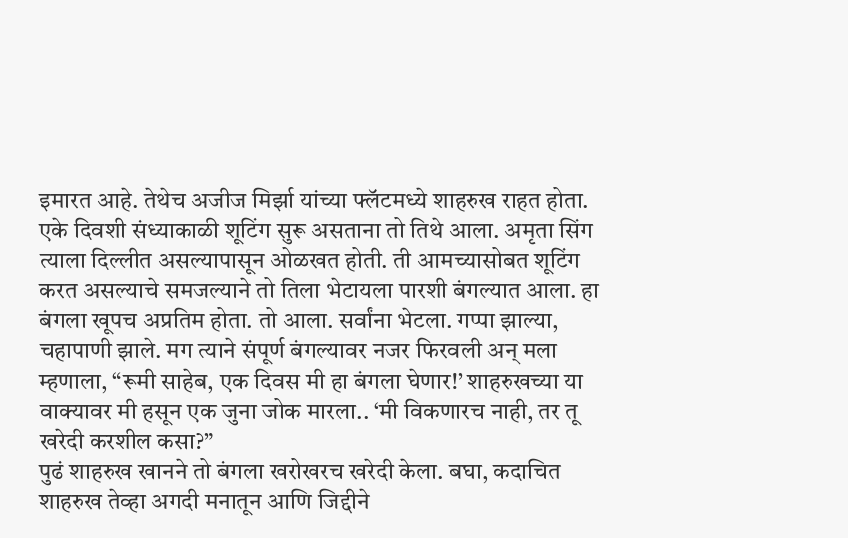इमारत आहे. तेथेच अजीज मिर्झा यांच्या फ्लॅटमध्ये शाहरुख राहत होता. एके दिवशी संध्याकाळी शूटिंग सुरू असताना तो तिथे आला. अमृता सिंग त्याला दिल्लीत असल्यापासून ओळखत होती. ती आमच्यासोबत शूटिंग करत असल्याचे समजल्याने तो तिला भेटायला पारशी बंगल्यात आला. हा बंगला खूपच अप्रतिम होता. तो आला. सर्वांना भेटला. गप्पा झाल्या, चहापाणी झाले. मग त्याने संपूर्ण बंगल्यावर नजर फिरवली अन् मला म्हणाला, “रूमी साहेब, एक दिवस मी हा बंगला घेणार!’ शाहरुखच्या या वाक्यावर मी हसून एक जुना जोक मारला.. ‘मी विकणारच नाही, तर तू खरेदी करशील कसा?”
पुढं शाहरुख खानने तो बंगला खरोखरच खरेदी केला. बघा, कदाचित शाहरुख तेव्हा अगदी मनातून आणि जिद्दीने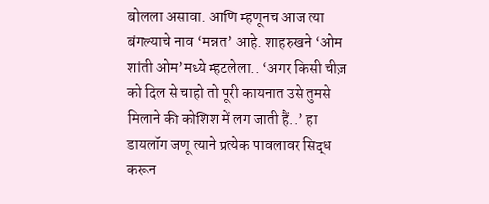बोलला असावा. आणि म्हणूनच आज त्या बंगल्याचे नाव ‘मन्नत’ आहे. शाहरुखने ‘ओम शांती ओम’मध्ये म्हटलेला.. ‘अगर किसी चीज़ को दिल से चाहो तो पूरी कायनात उसे तुमसे मिलाने की कोशिश में लग जाती हैं..’ हा डायलॉग जणू त्याने प्रत्येक पावलावर सिद्ध करून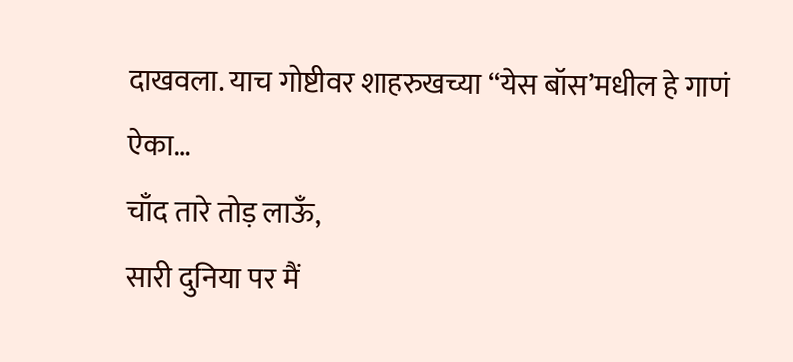दाखवला. याच गोष्टीवर शाहरुखच्या “येस बॉस’मधील हे गाणं ऐका…
चाँद तारे तोड़ लाऊँ,
सारी दुनिया पर मैं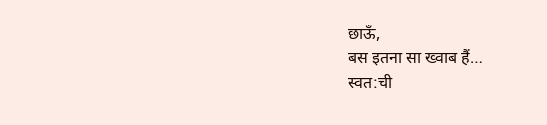छाऊँ,
बस इतना सा ख्वाब हैं…
स्वत:ची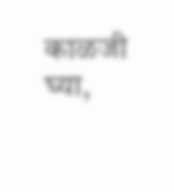काळजी घ्या,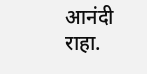आनंदी राहा.